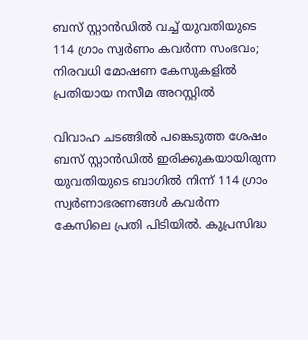ബസ് സ്റ്റാന്‍ഡില്‍ വച്ച് യുവതിയുടെ 114 ഗ്രാം സ്വര്‍ണം കവര്‍ന്ന സംഭവം; നിരവധി മോഷണ കേസുകളില്‍ പ്രതിയായ നസീമ അറസ്റ്റില്‍

വിവാഹ ചടങ്ങില്‍ പങ്കെടുത്ത ശേഷം ബസ് സ്റ്റാന്‍ഡില്‍ ഇരിക്കുകയായിരുന്ന യുവതിയുടെ ബാഗില്‍ നിന്ന് 114 ഗ്രാം സ്വര്‍ണാഭരണങ്ങള്‍ കവര്‍ന്ന കേസിലെ പ്രതി പിടിയില്‍. കുപ്രസിദ്ധ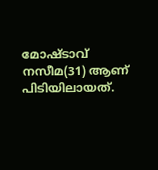മോഷ്ടാവ് നസീമ(31) ആണ് പിടിയിലായത്.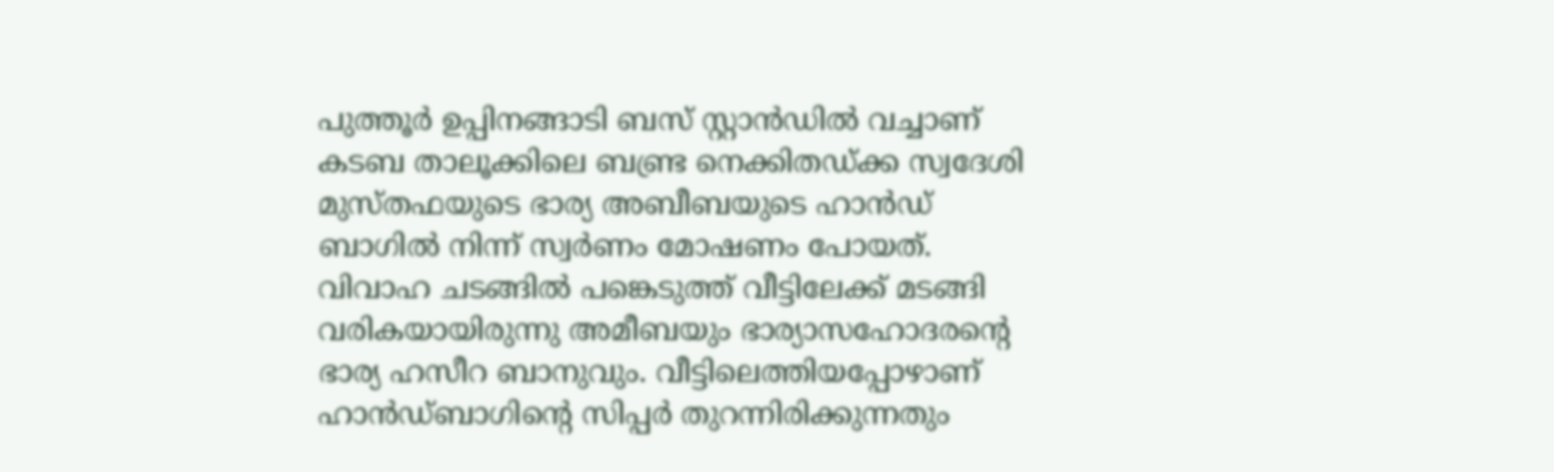പുത്തൂര്‍ ഉപ്പിനങ്ങാടി ബസ് സ്റ്റാന്‍ഡില്‍ വച്ചാണ് കടബ താലൂക്കിലെ ബണ്ട്ര നെക്കിതഡ്ക്ക സ്വദേശി മുസ്തഫയുടെ ഭാര്യ അബീബയുടെ ഹാന്‍ഡ് ബാഗില്‍ നിന്ന് സ്വര്‍ണം മോഷണം പോയത്. വിവാഹ ചടങ്ങില്‍ പങ്കെടുത്ത് വീട്ടിലേക്ക് മടങ്ങി വരികയായിരുന്നു അമീബയും ഭാര്യാസഹോദരന്റെ ഭാര്യ ഹസീറ ബാനുവും. വീട്ടിലെത്തിയപ്പോഴാണ് ഹാന്‍ഡ്ബാഗിന്റെ സിപ്പര്‍ തുറന്നിരിക്കുന്നതും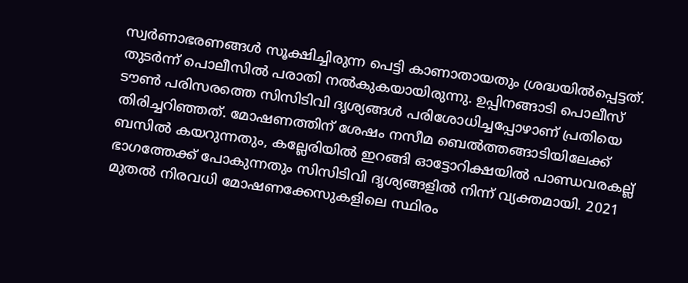സ്വര്‍ണാഭരണങ്ങള്‍ സൂക്ഷിച്ചിരുന്ന പെട്ടി കാണാതായതും ശ്രദ്ധയില്‍പ്പെട്ടത്. തുടര്‍ന്ന് പൊലീസില്‍ പരാതി നല്‍കുകയായിരുന്നു. ഉപ്പിനങ്ങാടി പൊലീസ് ടൗണ്‍ പരിസരത്തെ സിസിടിവി ദൃശ്യങ്ങള്‍ പരിശോധിച്ചപ്പോഴാണ് പ്രതിയെ തിരിച്ചറിഞ്ഞത്. മോഷണത്തിന് ശേഷം നസീമ ബെല്‍ത്തങ്ങാടിയിലേക്ക് ബസില്‍ കയറുന്നതും, കല്ലേരിയില്‍ ഇറങ്ങി ഓട്ടോറിക്ഷയില്‍ പാണ്ഡവരകല്ല് ഭാഗത്തേക്ക് പോകുന്നതും സിസിടിവി ദൃശ്യങ്ങളില്‍ നിന്ന് വ്യക്തമായി. 2021 മുതല്‍ നിരവധി മോഷണക്കേസുകളിലെ സ്ഥിരം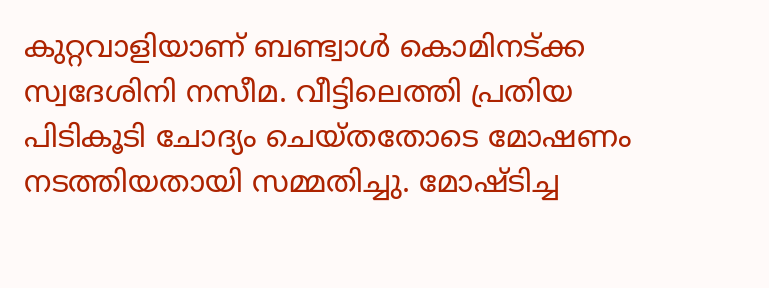കുറ്റവാളിയാണ് ബണ്ട്വാള്‍ കൊമിനട്ക്ക സ്വദേശിനി നസീമ. വീട്ടിലെത്തി പ്രതിയ പിടികൂടി ചോദ്യം ചെയ്തതോടെ മോഷണം നടത്തിയതായി സമ്മതിച്ചു. മോഷ്ടിച്ച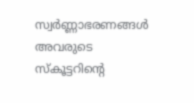സ്വര്‍ണ്ണാഭരണങ്ങള്‍ അവരുടെ സ്‌കൂട്ടറിന്റെ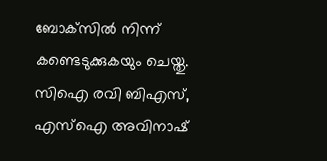ബോക്‌സില്‍ നിന്ന് കണ്ടെടുക്കുകയും ചെയ്തു. സിഐ രവി ബിഎസ്, എസ്‌ഐ അവിനാഷ്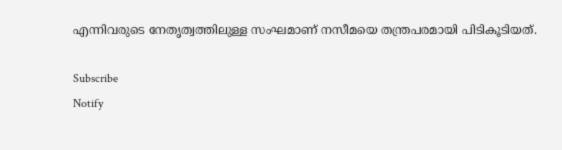എന്നിവരുടെ നേതൃത്വത്തിലുള്ള സംഘമാണ് നസീമയെ തന്ത്രപരമായി പിടികൂടിയത്.

Subscribe
Notify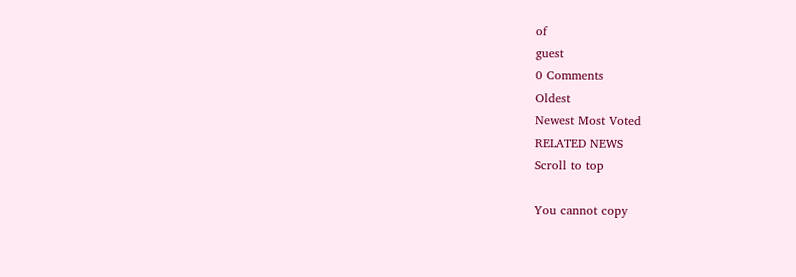of
guest
0 Comments
Oldest
Newest Most Voted
RELATED NEWS
Scroll to top

You cannot copy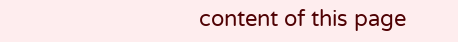content of this page